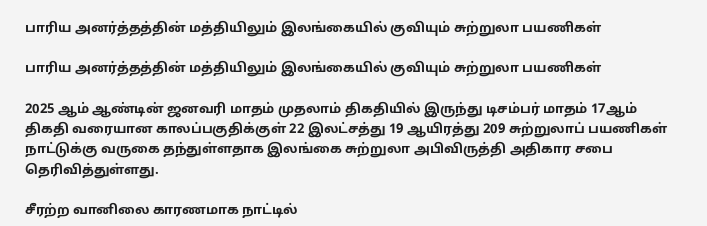பாரிய அனர்த்தத்தின் மத்தியிலும் இலங்கையில் குவியும் சுற்றுலா பயணிகள்

பாரிய அனர்த்தத்தின் மத்தியிலும் இலங்கையில் குவியும் சுற்றுலா பயணிகள்

2025 ஆம் ஆண்டின் ஜனவரி மாதம் முதலாம் திகதியில் இருந்து டிசம்பர் மாதம் 17ஆம் திகதி வரையான காலப்பகுதிக்குள் 22 இலட்சத்து 19 ஆயிரத்து 209 சுற்றுலாப் பயணிகள் நாட்டுக்கு வருகை தந்துள்ளதாக இலங்கை சுற்றுலா அபிவிருத்தி அதிகார சபை தெரிவித்துள்ளது.

சீரற்ற வானிலை காரணமாக நாட்டில்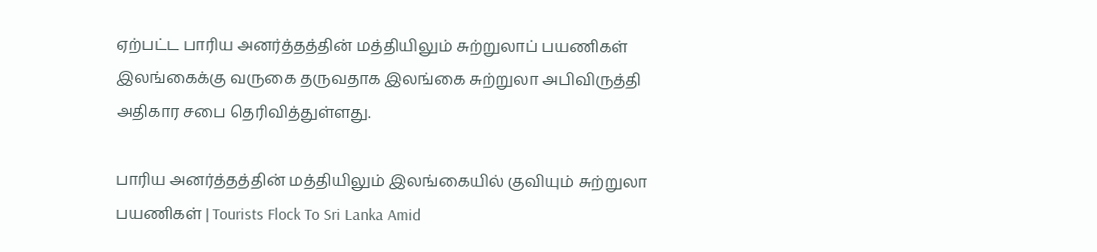ஏற்பட்ட பாரிய அனர்த்தத்தின் மத்தியிலும் சுற்றுலாப் பயணிகள் இலங்கைக்கு வருகை தருவதாக இலங்கை சுற்றுலா அபிவிருத்தி அதிகார சபை தெரிவித்துள்ளது.

பாரிய அனர்த்தத்தின் மத்தியிலும் இலங்கையில் குவியும் சுற்றுலா பயணிகள் | Tourists Flock To Sri Lanka Amid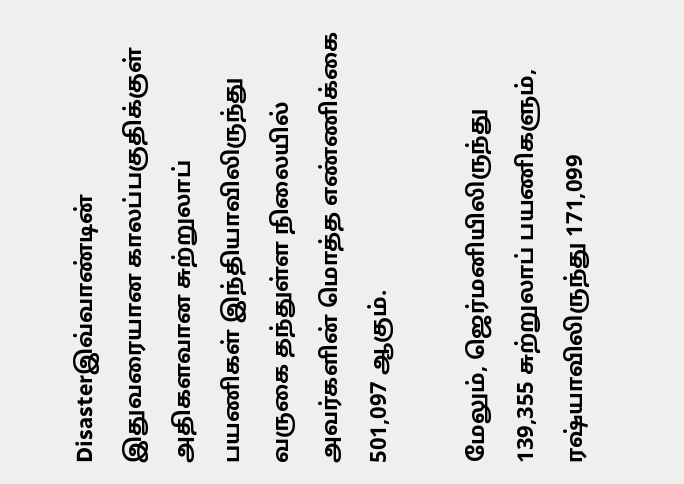Disasterஇவ்வாண்டின் இதுவரையான காலப்பகுதிக்குள் அதிகளவான சுற்றுலாப் பயணிகள் இந்தியாவிலிருந்து வருகை தந்துள்ள நிலையில் அவர்களின் மொத்த எண்ணிக்கை 501,097 ஆகும்.

மேலும், ஜெர்மனியிலிருந்து 139,355 சுற்றுலாப் பயணிகளும், ரஷ்யாவிலிருந்து 171,099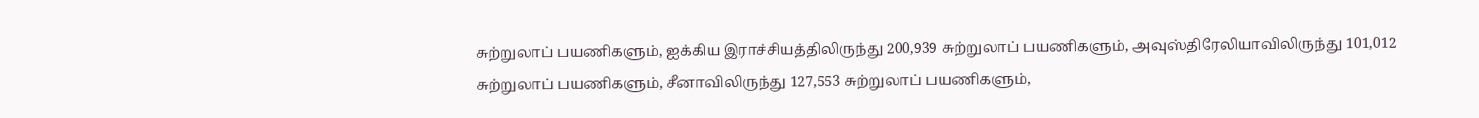சுற்றுலாப் பயணிகளும், ஐக்கிய இராச்சியத்திலிருந்து 200,939 சுற்றுலாப் பயணிகளும், அவுஸ்திரேலியாவிலிருந்து 101,012 சுற்றுலாப் பயணிகளும், சீனாவிலிருந்து 127,553 சுற்றுலாப் பயணிகளும்,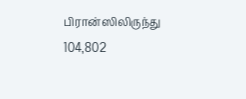பிரான்ஸிலிருந்து 104,802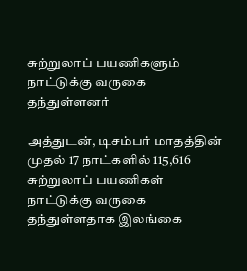சுற்றுலாப் பயணிகளும் நாட்டுக்கு வருகை தந்துள்ளனர்

அத்துடன், டிசம்பர் மாதத்தின் முதல் 17 நாட்களில் 115,616 சுற்றுலாப் பயணிகள் நாட்டுக்கு வருகை தந்துள்ளதாக இலங்கை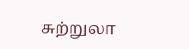சுற்றுலா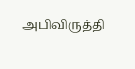அபிவிருத்தி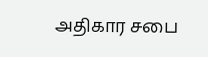அதிகார சபை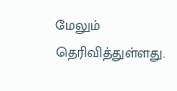மேலும் தெரிவித்துள்ளது.